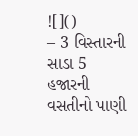![]()
– 3 વિસ્તારની સાડા 5 હજારની વસતીનો પાણી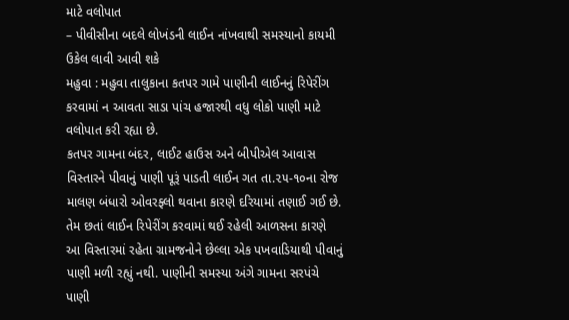માટે વલોપાત
– પીવીસીના બદલે લોખંડની લાઈન નાંખવાથી સમસ્યાનો કાયમી ઉકેલ લાવી આવી શકે
મહુવા : મહુવા તાલુકાના કતપર ગામે પાણીની લાઈનનું રિપેરીંગ કરવામાં ન આવતા સાડા પાંચ હજારથી વધુ લોકો પાણી માટે વલોપાત કરી રહ્યા છે.
કતપર ગામના બંદર, લાઈટ હાઉસ અને બીપીએલ આવાસ વિસ્તારને પીવાનું પાણી પૂરૂં પાડતી લાઈન ગત તા.૨૫-૧૦ના રોજ માલણ બંધારો ઓવરફ્લો થવાના કારણે દરિયામાં તણાઈ ગઈ છે. તેમ છતાં લાઈન રિપેરીંગ કરવામાં થઈ રહેલી આળસના કારણે આ વિસ્તારમાં રહેતા ગ્રામજનોને છેલ્લા એક પખવાડિયાથી પીવાનું પાણી મળી રહ્યું નથી. પાણીની સમસ્યા અંગે ગામના સરપંચે પાણી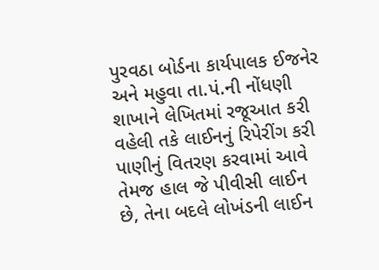પુરવઠા બોર્ડના કાર્યપાલક ઈજનેર અને મહુવા તા.પં.ની નોંધણી શાખાને લેખિતમાં રજૂઆત કરી વહેલી તકે લાઈનનું રિપેરીંગ કરી પાણીનું વિતરણ કરવામાં આવે તેમજ હાલ જે પીવીસી લાઈન છે, તેના બદલે લોખંડની લાઈન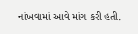નાંખવામાં આવે માંગ કરી હતી.